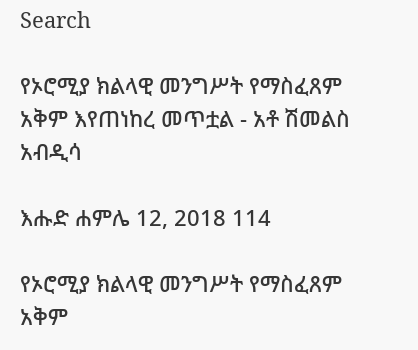Search

የኦሮሚያ ክልላዊ መንግሥት የማስፈጸም አቅም እየጠነከረ መጥቷል - አቶ ሽመልስ አብዲሳ

እሑድ ሐምሌ 12, 2018 114

የኦሮሚያ ክልላዊ መንግሥት የማስፈጸም አቅም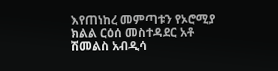እየጠነከረ መምጣቱን የኦሮሚያ ክልል ርዕሰ መስተዳደር አቶ ሽመልስ አብዲሳ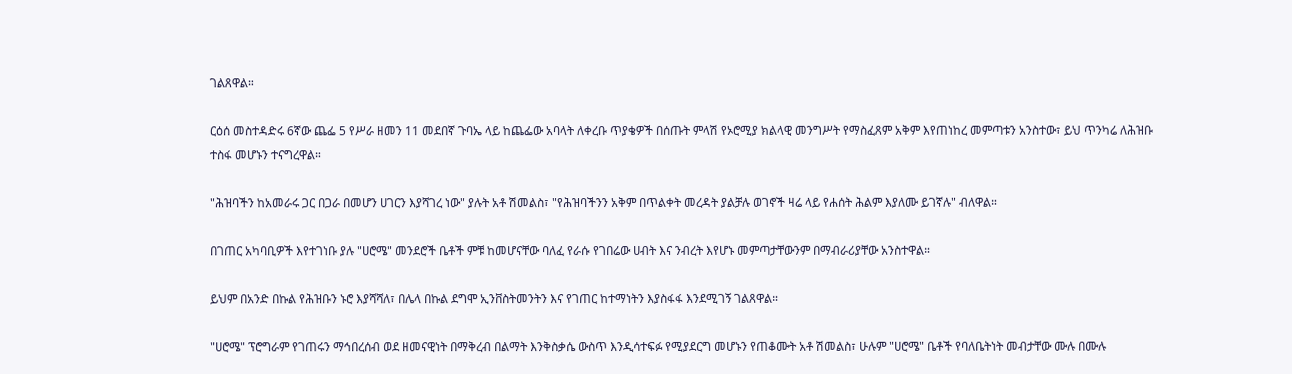ገልጸዋል።

ርዕሰ መስተዳድሩ 6ኛው ጨፌ 5 የሥራ ዘመን 11 መደበኛ ጉባኤ ላይ ከጨፌው አባላት ለቀረቡ ጥያቄዎች በሰጡት ምላሽ የኦሮሚያ ክልላዊ መንግሥት የማስፈጸም አቅም እየጠነከረ መምጣቱን አንስተው፣ ይህ ጥንካሬ ለሕዝቡ ተስፋ መሆኑን ተናግረዋል።

"ሕዝባችን ከአመራሩ ጋር በጋራ በመሆን ሀገርን እያሻገረ ነው" ያሉት አቶ ሽመልስ፣ "የሕዝባችንን አቅም በጥልቀት መረዳት ያልቻሉ ወገኖች ዛሬ ላይ የሐሰት ሕልም እያለሙ ይገኛሉ" ብለዋል።

በገጠር አካባቢዎች እየተገነቡ ያሉ "ሀሮሜ" መንደሮች ቤቶች ምቹ ከመሆናቸው ባለፈ የራሱ የገበሬው ሀብት እና ንብረት እየሆኑ መምጣታቸውንም በማብራሪያቸው አንስተዋል።

ይህም በአንድ በኩል የሕዝቡን ኑሮ እያሻሻለ፣ በሌላ በኩል ደግሞ ኢንቨስትመንትን እና የገጠር ከተማነትን እያስፋፋ እንደሚገኝ ገልጸዋል።

"ሀሮሜ" ፕሮግራም የገጠሩን ማኅበረሰብ ወደ ዘመናዊነት በማቅረብ በልማት እንቅስቃሴ ውስጥ እንዲሳተፍፉ የሚያደርግ መሆኑን የጠቆሙት አቶ ሽመልስ፣ ሁሉም "ሀሮሜ" ቤቶች የባለቤትነት መብታቸው ሙሉ በሙሉ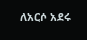ለአርሶ አደሩ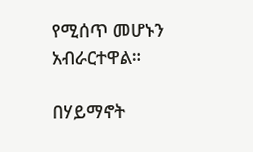የሚሰጥ መሆኑን አብራርተዋል።

በሃይማኖት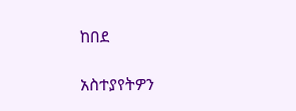ከበደ

አስተያየትዎን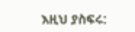እዚህ ያስፍሩ: